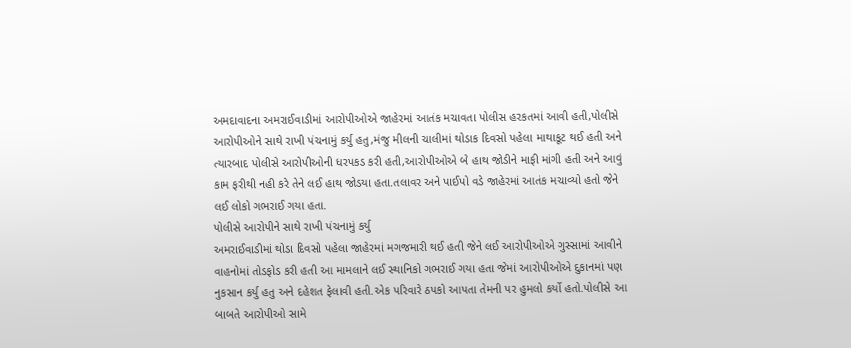અમદાવાદના અમરાઈવાડીમાં આરોપીઓએ જાહેરમાં આતંક મચાવતા પોલીસ હરકતમાં આવી હતી,પોલીસે આરોપીઓને સાથે રાખી પંચનામું કર્યુ હતુ,મંજુ મીલની ચાલીમાં થોડાક દિવસો પહેલા માથાકૂટ થઈ હતી અને ત્યારબાદ પોલીસે આરોપીઓની ધરપકડ કરી હતી,આરોપીઓએ બે હાથ જોડીને માફી માંગી હતી અને આવું કામ ફરીથી નહી કરે તેને લઈ હાથ જોડયા હતા.તલાવર અને પાઈપો વડે જાહેરમાં આતંક મચાવ્યો હતો જેને લઈ લોકો ગભરાઈ ગયા હતા.
પોલીસે આરોપીને સાથે રાખી પંચનામું કર્યુ
અમરાઈવાડીમાં થોડા દિવસો પહેલા જાહેરમાં મગજમારી થઈ હતી જેને લઈ આરોપીઓએ ગુસ્સામાં આવીને વાહનોમાં તોડફોડ કરી હતી આ મામલાને લઈ સ્થાનિકો ગભરાઈ ગયા હતા જેમાં આરોપીઓએ દુકાનમાં પણ નુકસાન કર્યુ હતુ અને દહેશત ફેલાવી હતી.એક પરિવારે ઠપકો આપતા તેમની પર હુમલો કર્યો હતો.પોલીસે આ બાબતે આરોપીઓ સામે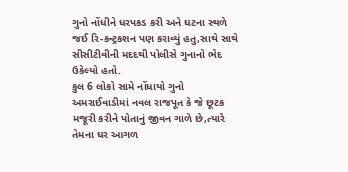ગુનો નોંધીને ધરપકડ કરી અને ઘટના સ્થળે જઈ રિ-કન્ટ્રકશન પણ કરાવ્યું હતુ,સાથે સાથે સીસીટીવીની મદદથી પોલીસે ગુનાનો ભેદ ઉકેલ્યો હતો.
કુલ 6 લોકો સામે નોંધાયો ગુનો
અમરાઈવાડીમાં નવલ રાજપૂત કે જે છૂટક મજૂરી કરીને પોતાનું જીવન ગાળે છે,ત્યારે તેમના ઘર આગળ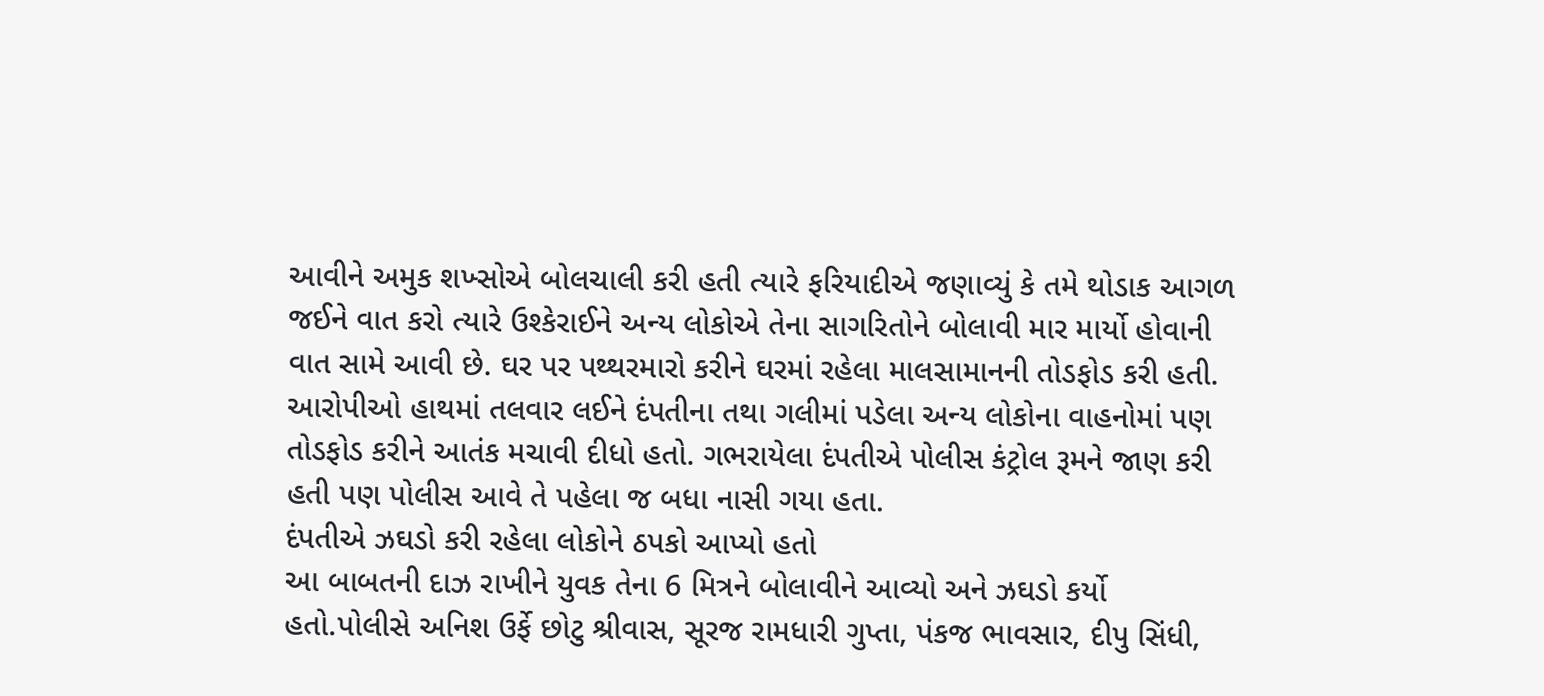આવીને અમુક શખ્સોએ બોલચાલી કરી હતી ત્યારે ફરિયાદીએ જણાવ્યું કે તમે થોડાક આગળ જઈને વાત કરો ત્યારે ઉશ્કેરાઈને અન્ય લોકોએ તેના સાગરિતોને બોલાવી માર માર્યો હોવાની વાત સામે આવી છે. ઘર પર પથ્થરમારો કરીને ઘરમાં રહેલા માલસામાનની તોડફોડ કરી હતી. આરોપીઓ હાથમાં તલવાર લઈને દંપતીના તથા ગલીમાં પડેલા અન્ય લોકોના વાહનોમાં પણ તોડફોડ કરીને આતંક મચાવી દીધો હતો. ગભરાયેલા દંપતીએ પોલીસ કંટ્રોલ રૂમને જાણ કરી હતી પણ પોલીસ આવે તે પહેલા જ બધા નાસી ગયા હતા.
દંપતીએ ઝઘડો કરી રહેલા લોકોને ઠપકો આપ્યો હતો
આ બાબતની દાઝ રાખીને યુવક તેના 6 મિત્રને બોલાવીને આવ્યો અને ઝઘડો કર્યો હતો.પોલીસે અનિશ ઉર્ફે છોટુ શ્રીવાસ, સૂરજ રામધારી ગુપ્તા, પંકજ ભાવસાર, દીપુ સિંધી,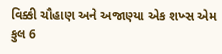વિક્કી ચૌહાણ અને અજાણ્યા એક શખ્સ એમ કુલ 6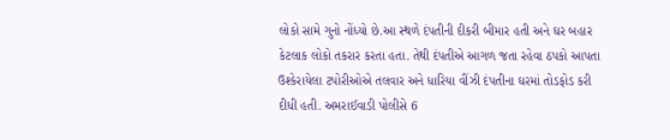લોકો સામે ગુનો નોંધ્યો છે.આ સ્થળે દંપતીની દીકરી બીમાર હતી અને ઘર બહાર કેટલાક લોકો તકરાર કરતા હતા. તેથી દંપતીએ આગળ જતા રહેવા ઠપકો આપતા ઉશ્કેરાયેલા ટપોરીઓએ તલવાર અને ધારિયા વીંઝી દંપતીના ઘરમાં તોડફોડ કરી દીધી હતી. અમરાઈવાડી પોલીસે 6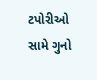ટપોરીઓ સામે ગુનો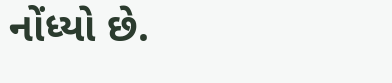નોંધ્યો છે.